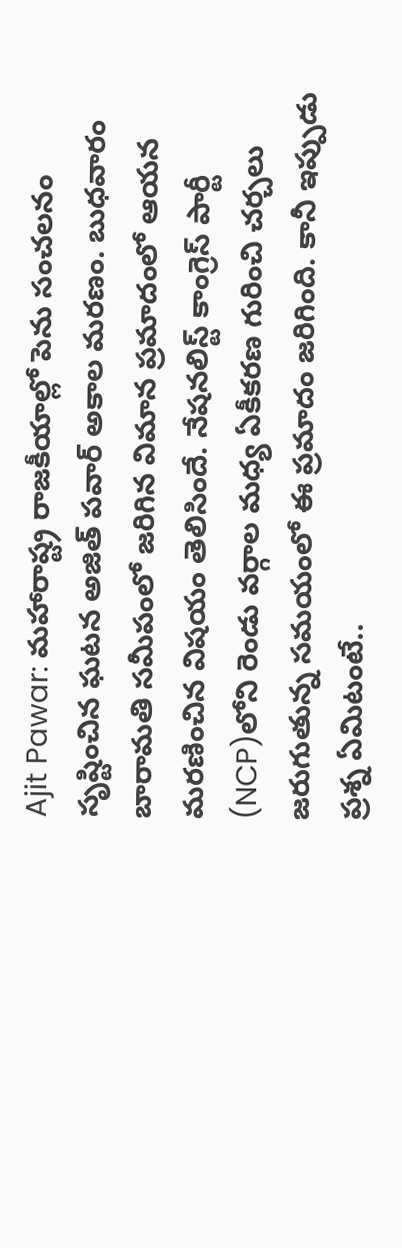Ajit Pawar: మహారాష్ట్ర రాజకీయాల్లో పెను సంచలనం సృష్టించిన ఘటన అజిత్ పవార్ అకాల మరణం. బుధవారం బారామతి సమీపంలో జరిగిన విమాన ప్రమాదంలో ఆయన మరణించిన విషయం తెలిసిందే. నేషనలిస్ట్ కాంగ్రెస్ పార్టీ (NCP)లోని రెండు వర్గాల మధ్య ఏకీకరణ గురించి చర్చలు జరుగుతున్న సమయంలో ఈ ప్రమాదం జరిగింది. కానీ ఇప్పుడు ప్రశ్న ఏమిటంటే..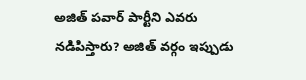అజిత్ పవార్ పార్టీని ఎవరు నడిపిస్తారు? అజిత్ వర్గం ఇప్పుడు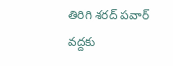తిరిగి శరద్ పవార్ వద్దకు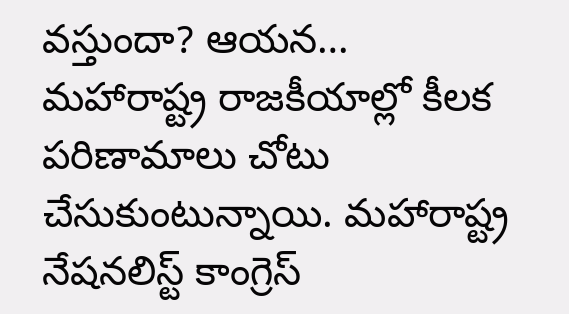వస్తుందా? ఆయన…
మహారాష్ట్ర రాజకీయాల్లో కీలక పరిణామాలు చోటు చేసుకుంటున్నాయి. మహారాష్ట్ర నేషనలిస్ట్ కాంగ్రెస్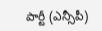పార్టీ (ఎన్సీపీ)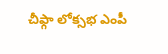చీఫ్గా లోక్సభ ఎంపీ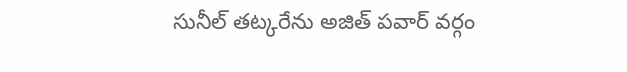సునీల్ తట్కరేను అజిత్ పవార్ వర్గం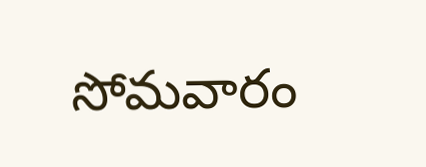సోమవారం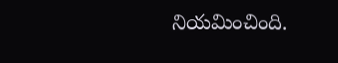నియమించింది.